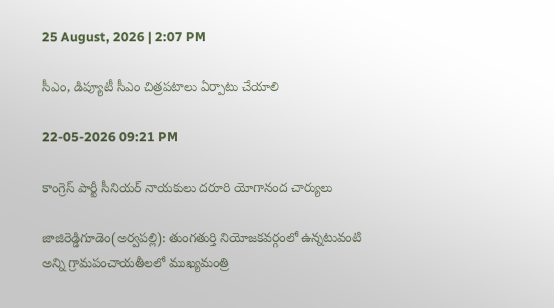25 August, 2026 | 2:07 PM

సీఎం, డిప్యూటీ సీఎం చిత్రపటాలు ఏర్పాటు చేయాలి

22-05-2026 09:21 PM

కాంగ్రెస్ పార్టీ సీనియర్ నాయకులు దరూరి యోగానంద చార్యులు

జాజిరెడ్డిగూడెం(అర్వపల్లి): తుంగతుర్తి నియోజకవర్గంలో ఉన్నటువంటి అన్ని గ్రామపంచాయతీలలో ముఖ్యమంత్రి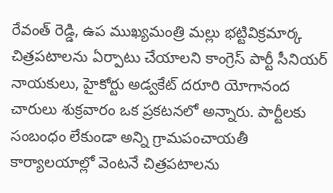రేవంత్ రెడ్డి, ఉప ముఖ్యమంత్రి మల్లు భట్టివిక్రమార్క చిత్రపటాలను ఏర్పాటు చేయాలని కాంగ్రెస్ పార్టీ సీనియర్ నాయకులు, హైకోర్టు అడ్వకేట్ దరూరి యోగానంద చారులు శుక్రవారం ఒక ప్రకటనలో అన్నారు. పార్టీలకు సంబంధం లేకుండా అన్ని గ్రామపంచాయతీ కార్యాలయాల్లో వెంటనే చిత్రపటాలను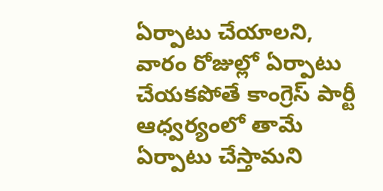ఏర్పాటు చేయాలని, వారం రోజుల్లో ఏర్పాటు చేయకపోతే కాంగ్రెస్ పార్టీ ఆధ్వర్యంలో తామే ఏర్పాటు చేస్తామని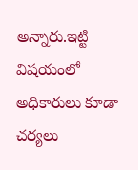అన్నారు.ఇట్టి విషయంలో అధికారులు కూడా చర్యలు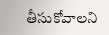తీసుకోవాలని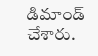డిమాండ్ చేశారు.